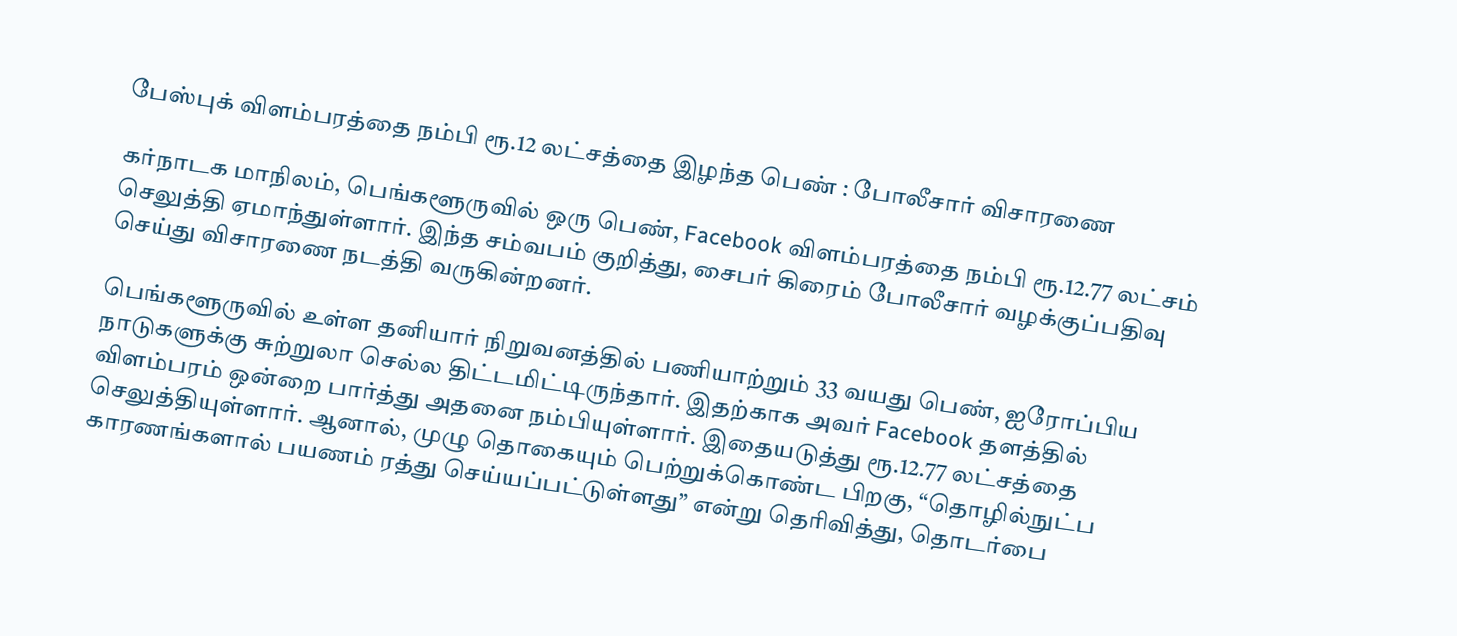பேஸ்புக் விளம்பரத்தை நம்பி ரூ.12 லட்சத்தை இழந்த பெண் : போலீசார் விசாரணை

கர்நாடக மாநிலம், பெங்களூருவில் ஒரு பெண், Facebook விளம்பரத்தை நம்பி ரூ.12.77 லட்சம் செலுத்தி ஏமாந்துள்ளார். இந்த சம்வபம் குறித்து, சைபர் கிரைம் போலீசார் வழக்குப்பதிவு செய்து விசாரணை நடத்தி வருகின்றனர்.

பெங்களூருவில் உள்ள தனியார் நிறுவனத்தில் பணியாற்றும் 33 வயது பெண், ஐரோப்பிய நாடுகளுக்கு சுற்றுலா செல்ல திட்டமிட்டிருந்தார். இதற்காக அவர் Facebook தளத்தில் விளம்பரம் ஒன்றை பார்த்து அதனை நம்பியுள்ளார். இதையடுத்து ரூ.12.77 லட்சத்தை செலுத்தியுள்ளார். ஆனால், முழு தொகையும் பெற்றுக்கொண்ட பிறகு, “தொழில்நுட்ப காரணங்களால் பயணம் ரத்து செய்யப்பட்டுள்ளது” என்று தெரிவித்து, தொடர்பை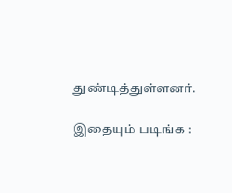துண்டித்துள்ளனர்.

இதையும் படிங்க :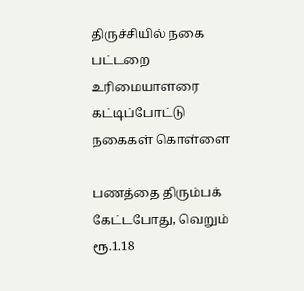திருச்சியில் நகை பட்டறை உரிமையாளரை கட்டிப்போட்டு நகைகள் கொள்ளை

பணத்தை திரும்பக் கேட்டபோது, வெறும் ரூ.1.18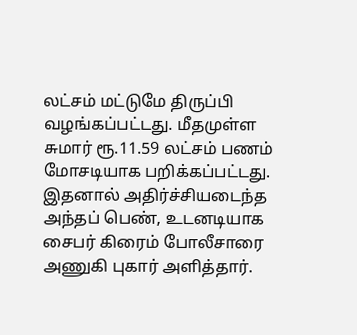லட்சம் மட்டுமே திருப்பி வழங்கப்பட்டது. மீதமுள்ள சுமார் ரூ.11.59 லட்சம் பணம் மோசடியாக பறிக்கப்பட்டது. இதனால் அதிர்ச்சியடைந்த அந்தப் பெண், உடனடியாக சைபர் கிரைம் போலீசாரை அணுகி புகார் அளித்தார்.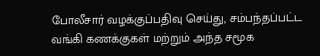போலீசார் வழக்குப்பதிவு செய்து, சம்பந்தப்பட்ட வங்கி கணக்குகள் மற்றும் அந்த சமூக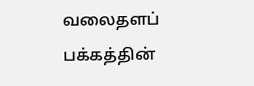வலைதளப் பக்கத்தின்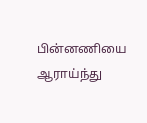பின்னணியை ஆராய்ந்து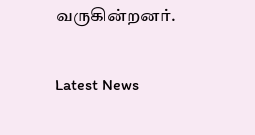வருகின்றனர்.

Latest News